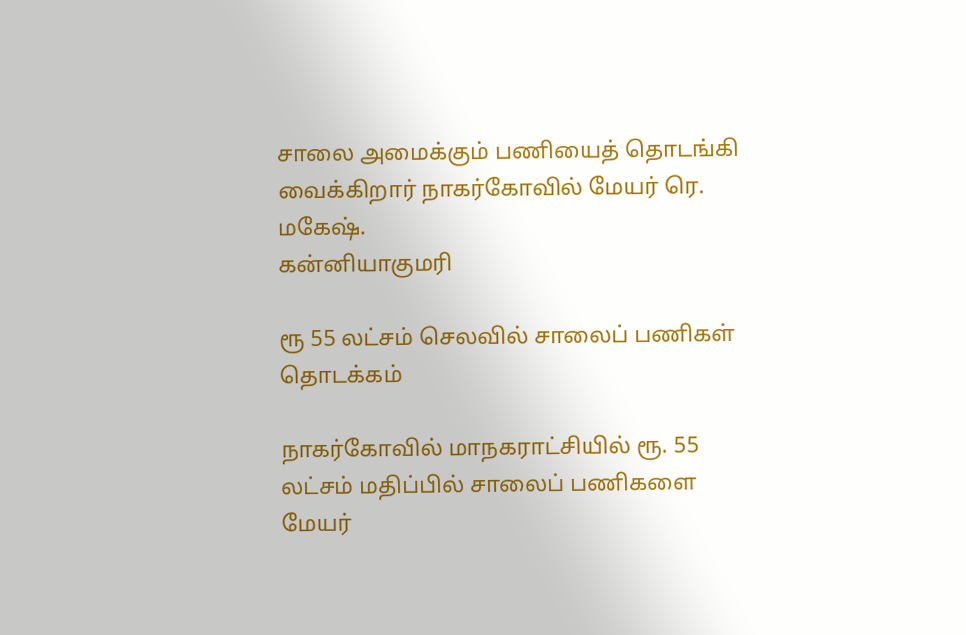சாலை அமைக்கும் பணியைத் தொடங்கி வைக்கிறார் நாகர்கோவில் மேயர் ரெ. மகேஷ்.
கன்னியாகுமரி

ரூ 55 லட்சம் செலவில் சாலைப் பணிகள் தொடக்கம்

நாகர்கோவில் மாநகராட்சியில் ரூ. 55 லட்சம் மதிப்பில் சாலைப் பணிகளை மேயர்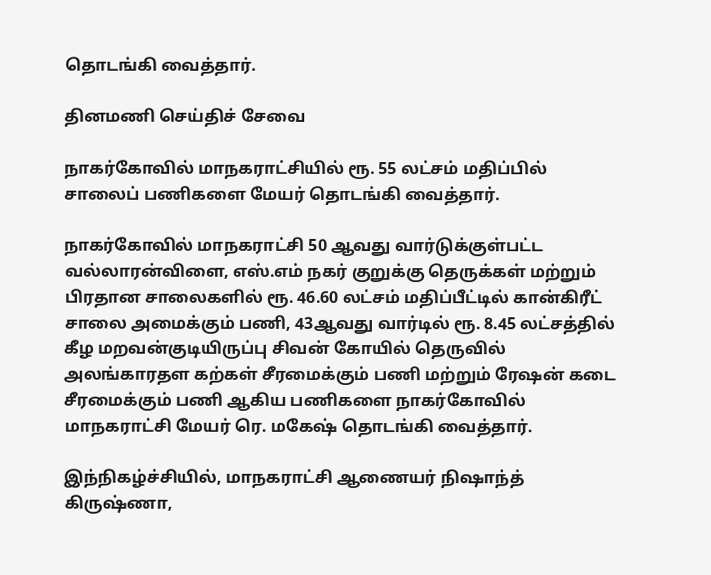தொடங்கி வைத்தார்.

தினமணி செய்திச் சேவை

நாகர்கோவில் மாநகராட்சியில் ரூ. 55 லட்சம் மதிப்பில் சாலைப் பணிகளை மேயர் தொடங்கி வைத்தார்.

நாகர்கோவில் மாநகராட்சி 50 ஆவது வார்டுக்குள்பட்ட வல்லாரன்விளை, எஸ்.எம் நகர் குறுக்கு தெருக்கள் மற்றும் பிரதான சாலைகளில் ரூ. 46.60 லட்சம் மதிப்பீட்டில் கான்கிரீட் சாலை அமைக்கும் பணி, 43ஆவது வார்டில் ரூ. 8.45 லட்சத்தில் கீழ மறவன்குடியிருப்பு சிவன் கோயில் தெருவில் அலங்காரதள கற்கள் சீரமைக்கும் பணி மற்றும் ரேஷன் கடை சீரமைக்கும் பணி ஆகிய பணிகளை நாகர்கோவில் மாநகராட்சி மேயர் ரெ. மகேஷ் தொடங்கி வைத்தார்.

இந்நிகழ்ச்சியில், மாநகராட்சி ஆணையர் நிஷாந்த் கிருஷ்ணா,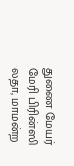துணை மேயர் மேரி பிரின்ஸி லதா, மாமன்ற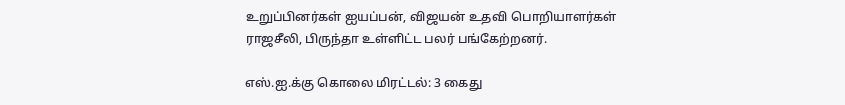உறுப்பினர்கள் ஐயப்பன், விஜயன் உதவி பொறியாளர்கள் ராஜசீலி, பிருந்தா உள்ளிட்ட பலர் பங்கேற்றனர்.

எஸ்.ஐ.க்கு கொலை மிரட்டல்: 3 கைது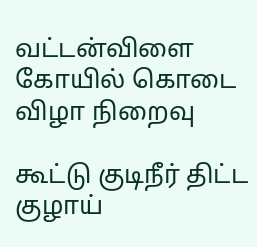வட்டன்விளை கோயில் கொடை விழா நிறைவு

கூட்டு குடிநீர் திட்ட குழாய்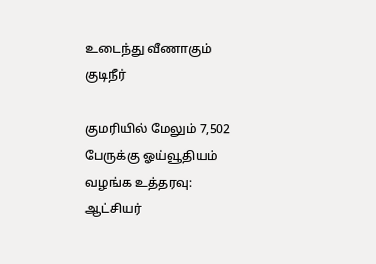உடைந்து வீணாகும் குடிநீர்

குமரியில் மேலும் 7,502 பேருக்கு ஓய்வூதியம் வழங்க உத்தரவு: ஆட்சியர்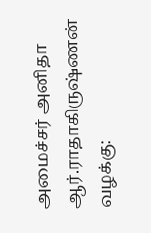அமைச்சர் அனிதா ஆர்.ராதாகிருஷ்ணன் வழக்கு: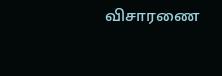விசாரணை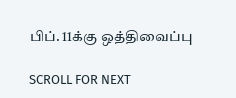பிப். 11க்கு ஒத்திவைப்பு

SCROLL FOR NEXT